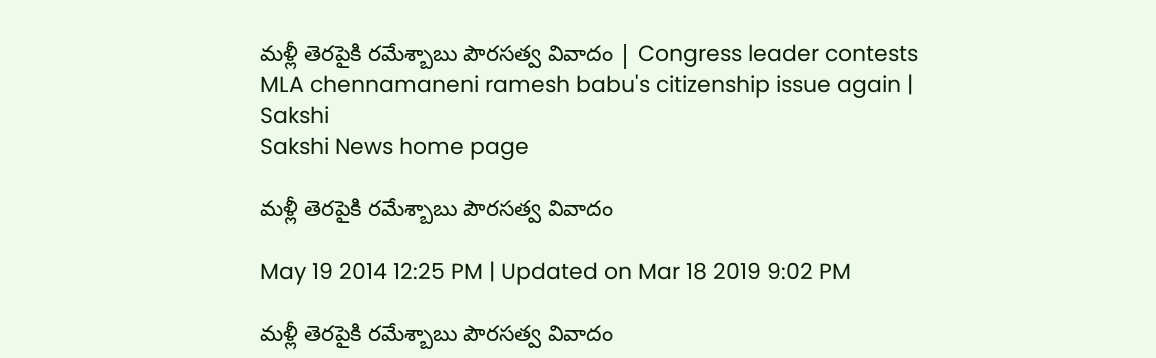మళ్లీ తెరపైకి రమేశ్బాబు పౌరసత్వ వివాదం | Congress leader contests MLA chennamaneni ramesh babu's citizenship issue again | Sakshi
Sakshi News home page

మళ్లీ తెరపైకి రమేశ్బాబు పౌరసత్వ వివాదం

May 19 2014 12:25 PM | Updated on Mar 18 2019 9:02 PM

మళ్లీ తెరపైకి రమేశ్బాబు పౌరసత్వ వివాదం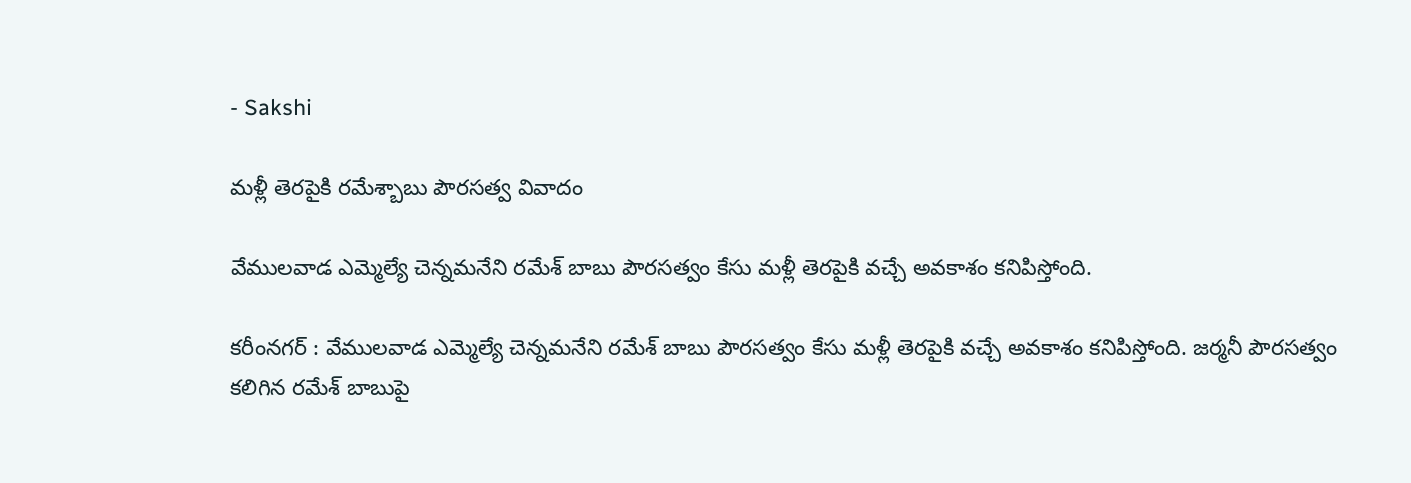- Sakshi

మళ్లీ తెరపైకి రమేశ్బాబు పౌరసత్వ వివాదం

వేములవాడ ఎమ్మెల్యే చెన్నమనేని రమేశ్ బాబు పౌరసత్వం కేసు మళ్లీ తెరపైకి వచ్చే అవకాశం కనిపిస్తోంది.

కరీంనగర్ : వేములవాడ ఎమ్మెల్యే చెన్నమనేని రమేశ్ బాబు పౌరసత్వం కేసు మళ్లీ తెరపైకి వచ్చే అవకాశం కనిపిస్తోంది. జర్మనీ పౌరసత్వం కలిగిన రమేశ్ బాబుపై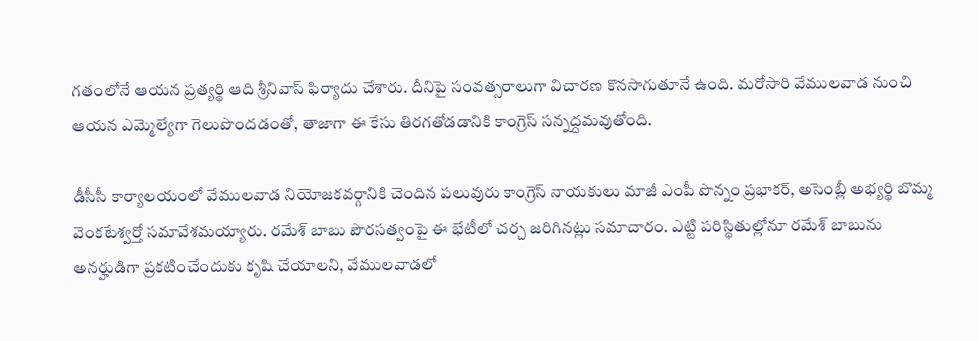గతంలోనే ఆయన ప్రత్యర్థి ఆది శ్రీనివాస్ ఫిర్యాదు చేశారు. దీనిపై సంవత్సరాలుగా విచారణ కొనసాగుతూనే ఉంది. మరోసారి వేములవాడ నుంచి ఆయన ఎమ్మెల్యేగా గెలుపొందడంతో, తాజాగా ఈ కేసు తిరగతోడడానికి కాంగ్రెస్ సన్నద్దమవుతోంది.

డీసీసీ కార్యాలయంలో వేములవాడ నియోజకవర్గానికి చెందిన పలువురు కాంగ్రెస్ నాయకులు మాజీ ఎంపీ పొన్నం ప్రభాకర్, అసెంబ్లీ అభ్యర్థి బొమ్మ వెంకటేశ్వర్తో సమావేశమయ్యారు. రమేశ్ బాబు పౌరసత్వంపై ఈ భేటీలో చర్చ జరిగినట్లు సమాచారం. ఎట్టి పరిస్థితుల్లోనూ రమేశ్ బాబును అనర్హుడిగా ప్రకటించేందుకు కృషి చేయాలని, వేములవాడలో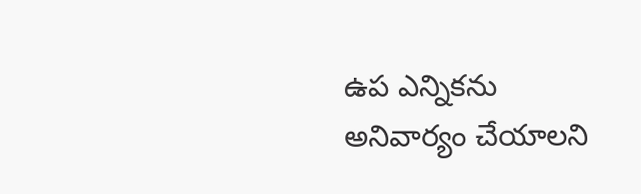ఉప ఎన్నికను అనివార్యం చేయాలని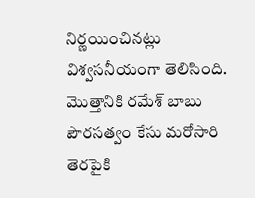నిర్ణయించినట్లు విశ్వసనీయంగా తెలిసింది. మొత్తానికి రమేశ్ బాబు పౌరసత్వం కేసు మరోసారి తెరపైకి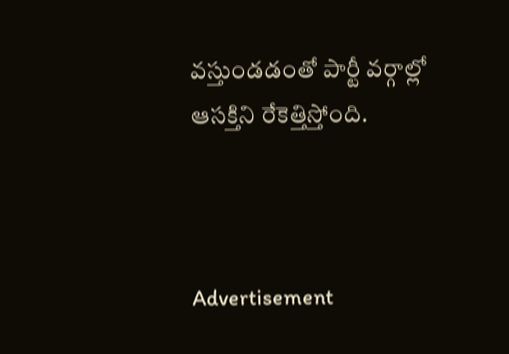వస్తుండడంతో పార్టీ వర్గాల్లో ఆసక్తిని రేకెత్తిస్తోంది.



Advertisement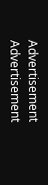Advertisement
Advertisement